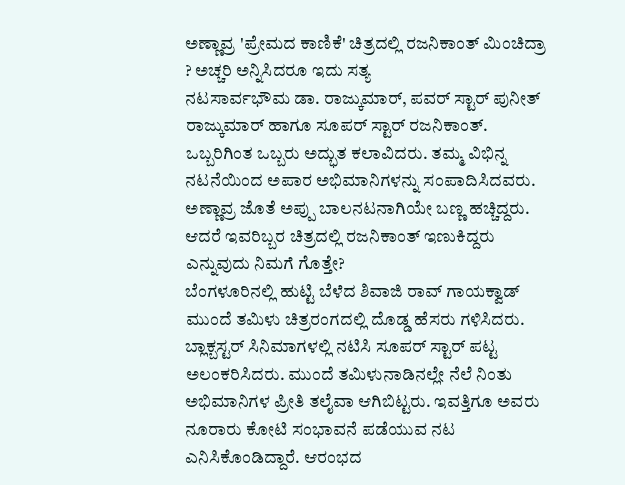ಅಣ್ಣಾವ್ರ 'ಪ್ರೇಮದ ಕಾಣಿಕೆ' ಚಿತ್ರದಲ್ಲಿ ರಜನಿಕಾಂತ್ ಮಿಂಚಿದ್ರಾ ? ಅಚ್ಚರಿ ಅನ್ನಿಸಿದರೂ ಇದು ಸತ್ಯ
ನಟಸಾರ್ವಭೌಮ ಡಾ. ರಾಜ್ಕುಮಾರ್, ಪವರ್ ಸ್ಟಾರ್ ಪುನೀತ್ ರಾಜ್ಕುಮಾರ್ ಹಾಗೂ ಸೂಪರ್ ಸ್ಟಾರ್ ರಜನಿಕಾಂತ್. ಒಬ್ಬರಿಗಿಂತ ಒಬ್ಬರು ಅದ್ಭುತ ಕಲಾವಿದರು. ತಮ್ಮ ವಿಭಿನ್ನ ನಟನೆಯಿಂದ ಅಪಾರ ಅಭಿಮಾನಿಗಳನ್ನು ಸಂಪಾದಿಸಿದವರು. ಅಣ್ಣಾವ್ರ ಜೊತೆ ಅಪ್ಪು ಬಾಲನಟನಾಗಿಯೇ ಬಣ್ಣ ಹಚ್ಚಿದ್ದರು. ಆದರೆ ಇವರಿಬ್ಬರ ಚಿತ್ರದಲ್ಲಿ ರಜನಿಕಾಂತ್ ಇಣುಕಿದ್ದರು ಎನ್ನುವುದು ನಿಮಗೆ ಗೊತ್ತೇ?
ಬೆಂಗಳೂರಿನಲ್ಲಿ ಹುಟ್ಟಿ ಬೆಳೆದ ಶಿವಾಜಿ ರಾವ್ ಗಾಯಕ್ವಾಡ್ ಮುಂದೆ ತಮಿಳು ಚಿತ್ರರಂಗದಲ್ಲಿ ದೊಡ್ಡ ಹೆಸರು ಗಳಿಸಿದರು. ಬ್ಲಾಕ್ಬಸ್ಟರ್ ಸಿನಿಮಾಗಳಲ್ಲಿ ನಟಿಸಿ ಸೂಪರ್ ಸ್ಟಾರ್ ಪಟ್ಟ ಅಲಂಕರಿಸಿದರು. ಮುಂದೆ ತಮಿಳುನಾಡಿನಲ್ಲೇ ನೆಲೆ ನಿಂತು ಅಭಿಮಾನಿಗಳ ಪ್ರೀತಿ ತಲೈವಾ ಆಗಿಬಿಟ್ಟರು. ಇವತ್ತಿಗೂ ಅವರು ನೂರಾರು ಕೋಟಿ ಸಂಭಾವನೆ ಪಡೆಯುವ ನಟ ಎನಿಸಿಕೊಂಡಿದ್ದಾರೆ. ಆರಂಭದ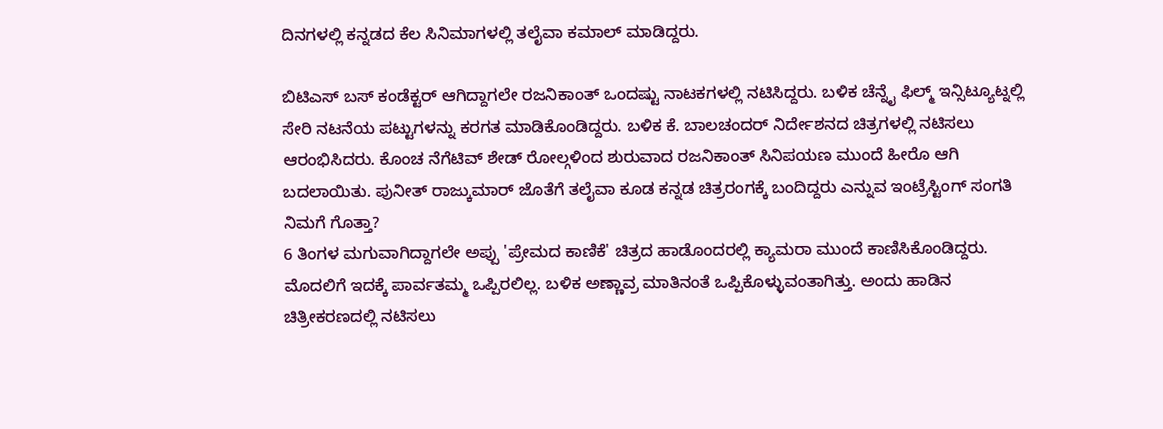ದಿನಗಳಲ್ಲಿ ಕನ್ನಡದ ಕೆಲ ಸಿನಿಮಾಗಳಲ್ಲಿ ತಲೈವಾ ಕಮಾಲ್ ಮಾಡಿದ್ದರು.

ಬಿಟಿಎಸ್ ಬಸ್ ಕಂಡೆಕ್ಟರ್ ಆಗಿದ್ದಾಗಲೇ ರಜನಿಕಾಂತ್ ಒಂದಷ್ಟು ನಾಟಕಗಳಲ್ಲಿ ನಟಿಸಿದ್ದರು. ಬಳಿಕ ಚೆನ್ನೈ ಫಿಲ್ಮ್ ಇನ್ಸಿಟ್ಯೂಟ್ನಲ್ಲಿ ಸೇರಿ ನಟನೆಯ ಪಟ್ಟುಗಳನ್ನು ಕರಗತ ಮಾಡಿಕೊಂಡಿದ್ದರು. ಬಳಿಕ ಕೆ. ಬಾಲಚಂದರ್ ನಿರ್ದೇಶನದ ಚಿತ್ರಗಳಲ್ಲಿ ನಟಿಸಲು ಆರಂಭಿಸಿದರು. ಕೊಂಚ ನೆಗೆಟಿವ್ ಶೇಡ್ ರೋಲ್ಗಳಿಂದ ಶುರುವಾದ ರಜನಿಕಾಂತ್ ಸಿನಿಪಯಣ ಮುಂದೆ ಹೀರೊ ಆಗಿ ಬದಲಾಯಿತು. ಪುನೀತ್ ರಾಜ್ಕುಮಾರ್ ಜೊತೆಗೆ ತಲೈವಾ ಕೂಡ ಕನ್ನಡ ಚಿತ್ರರಂಗಕ್ಕೆ ಬಂದಿದ್ದರು ಎನ್ನುವ ಇಂಟ್ರೆಸ್ಟಿಂಗ್ ಸಂಗತಿ ನಿಮಗೆ ಗೊತ್ತಾ?
6 ತಿಂಗಳ ಮಗುವಾಗಿದ್ದಾಗಲೇ ಅಪ್ಪು 'ಪ್ರೇಮದ ಕಾಣಿಕೆ' ಚಿತ್ರದ ಹಾಡೊಂದರಲ್ಲಿ ಕ್ಯಾಮರಾ ಮುಂದೆ ಕಾಣಿಸಿಕೊಂಡಿದ್ದರು. ಮೊದಲಿಗೆ ಇದಕ್ಕೆ ಪಾರ್ವತಮ್ಮ ಒಪ್ಪಿರಲಿಲ್ಲ. ಬಳಿಕ ಅಣ್ಣಾವ್ರ ಮಾತಿನಂತೆ ಒಪ್ಪಿಕೊಳ್ಳುವಂತಾಗಿತ್ತು. ಅಂದು ಹಾಡಿನ ಚಿತ್ರೀಕರಣದಲ್ಲಿ ನಟಿಸಲು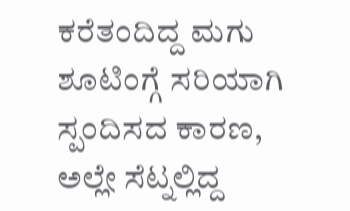ಕರೆತಂದಿದ್ದ ಮಗು ಶೂಟಿಂಗ್ಗೆ ಸರಿಯಾಗಿ ಸ್ಪಂದಿಸದ ಕಾರಣ, ಅಲ್ಲೇ ಸೆಟ್ನಲ್ಲಿದ್ದ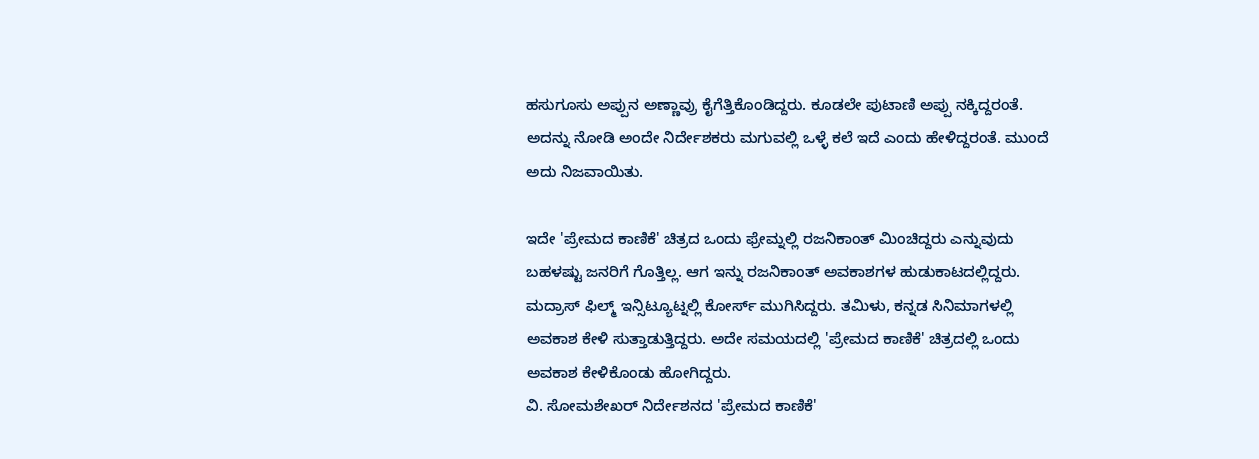ಹಸುಗೂಸು ಅಪ್ಪುನ ಅಣ್ಣಾವ್ರು ಕೈಗೆತ್ತಿಕೊಂಡಿದ್ದರು. ಕೂಡಲೇ ಪುಟಾಣಿ ಅಪ್ಪು ನಕ್ಕಿದ್ದರಂತೆ. ಅದನ್ನು ನೋಡಿ ಅಂದೇ ನಿರ್ದೇಶಕರು ಮಗುವಲ್ಲಿ ಒಳ್ಳೆ ಕಲೆ ಇದೆ ಎಂದು ಹೇಳಿದ್ದರಂತೆ. ಮುಂದೆ ಅದು ನಿಜವಾಯಿತು.

ಇದೇ 'ಪ್ರೇಮದ ಕಾಣಿಕೆ' ಚಿತ್ರದ ಒಂದು ಫ್ರೇಮ್ನಲ್ಲಿ ರಜನಿಕಾಂತ್ ಮಿಂಚಿದ್ದರು ಎನ್ನುವುದು ಬಹಳಷ್ಟು ಜನರಿಗೆ ಗೊತ್ತಿಲ್ಲ. ಆಗ ಇನ್ನು ರಜನಿಕಾಂತ್ ಅವಕಾಶಗಳ ಹುಡುಕಾಟದಲ್ಲಿದ್ದರು. ಮದ್ರಾಸ್ ಫಿಲ್ಮ್ ಇನ್ಸಿಟ್ಯೂಟ್ನಲ್ಲಿ ಕೋರ್ಸ್ ಮುಗಿಸಿದ್ದರು. ತಮಿಳು, ಕನ್ನಡ ಸಿನಿಮಾಗಳಲ್ಲಿ ಅವಕಾಶ ಕೇಳಿ ಸುತ್ತಾಡುತ್ತಿದ್ದರು. ಅದೇ ಸಮಯದಲ್ಲಿ 'ಪ್ರೇಮದ ಕಾಣಿಕೆ' ಚಿತ್ರದಲ್ಲಿ ಒಂದು ಅವಕಾಶ ಕೇಳಿಕೊಂಡು ಹೋಗಿದ್ದರು.
ವಿ. ಸೋಮಶೇಖರ್ ನಿರ್ದೇಶನದ 'ಪ್ರೇಮದ ಕಾಣಿಕೆ'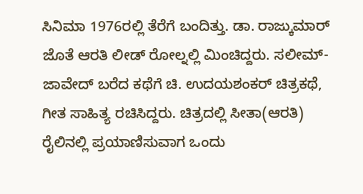ಸಿನಿಮಾ 1976ರಲ್ಲಿ ತೆರೆಗೆ ಬಂದಿತ್ತು. ಡಾ. ರಾಜ್ಕುಮಾರ್ ಜೊತೆ ಆರತಿ ಲೀಡ್ ರೋಲ್ನಲ್ಲಿ ಮಿಂಚಿದ್ದರು. ಸಲೀಮ್-ಜಾವೇದ್ ಬರೆದ ಕಥೆಗೆ ಚಿ. ಉದಯಶಂಕರ್ ಚಿತ್ರಕಥೆ, ಗೀತ ಸಾಹಿತ್ಯ ರಚಿಸಿದ್ದರು. ಚಿತ್ರದಲ್ಲಿ ಸೀತಾ(ಆರತಿ) ರೈಲಿನಲ್ಲಿ ಪ್ರಯಾಣಿಸುವಾಗ ಒಂದು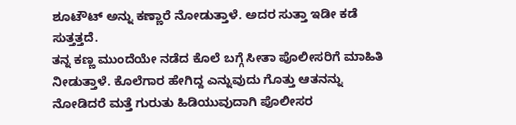ಶೂಟೌಟ್ ಅನ್ನು ಕಣ್ಣಾರೆ ನೋಡುತ್ತಾಳೆ. ಅದರ ಸುತ್ತಾ ಇಡೀ ಕಡೆ ಸುತ್ತತ್ತದೆ.
ತನ್ನ ಕಣ್ಣ ಮುಂದೆಯೇ ನಡೆದ ಕೊಲೆ ಬಗ್ಗೆ ಸೀತಾ ಪೊಲೀಸರಿಗೆ ಮಾಹಿತಿ ನೀಡುತ್ತಾಳೆ. ಕೊಲೆಗಾರ ಹೇಗಿದ್ದ ಎನ್ನುವುದು ಗೊತ್ತು ಆತನನ್ನು ನೋಡಿದರೆ ಮತ್ತೆ ಗುರುತು ಹಿಡಿಯುವುದಾಗಿ ಪೊಲೀಸರ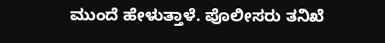ಮುಂದೆ ಹೇಳುತ್ತಾಳೆ. ಪೊಲೀಸರು ತನಿಖೆ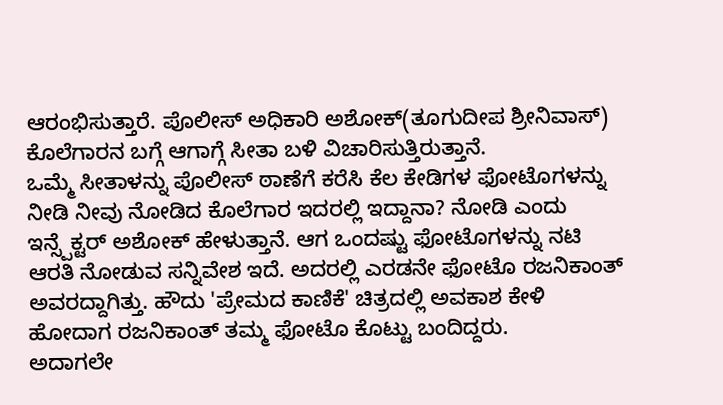ಆರಂಭಿಸುತ್ತಾರೆ. ಪೊಲೀಸ್ ಅಧಿಕಾರಿ ಅಶೋಕ್(ತೂಗುದೀಪ ಶ್ರೀನಿವಾಸ್) ಕೊಲೆಗಾರನ ಬಗ್ಗೆ ಆಗಾಗ್ಗೆ ಸೀತಾ ಬಳಿ ವಿಚಾರಿಸುತ್ತಿರುತ್ತಾನೆ.
ಒಮ್ಮೆ ಸೀತಾಳನ್ನು ಪೊಲೀಸ್ ಠಾಣೆಗೆ ಕರೆಸಿ ಕೆಲ ಕೇಡಿಗಳ ಫೋಟೊಗಳನ್ನು ನೀಡಿ ನೀವು ನೋಡಿದ ಕೊಲೆಗಾರ ಇದರಲ್ಲಿ ಇದ್ದಾನಾ? ನೋಡಿ ಎಂದು ಇನ್ಸ್ಪೆಕ್ಟರ್ ಅಶೋಕ್ ಹೇಳುತ್ತಾನೆ. ಆಗ ಒಂದಷ್ಟು ಫೋಟೊಗಳನ್ನು ನಟಿ ಆರತಿ ನೋಡುವ ಸನ್ನಿವೇಶ ಇದೆ. ಅದರಲ್ಲಿ ಎರಡನೇ ಫೋಟೊ ರಜನಿಕಾಂತ್ ಅವರದ್ದಾಗಿತ್ತು. ಹೌದು 'ಪ್ರೇಮದ ಕಾಣಿಕೆ' ಚಿತ್ರದಲ್ಲಿ ಅವಕಾಶ ಕೇಳಿ ಹೋದಾಗ ರಜನಿಕಾಂತ್ ತಮ್ಮ ಫೋಟೊ ಕೊಟ್ಟು ಬಂದಿದ್ದರು.
ಅದಾಗಲೇ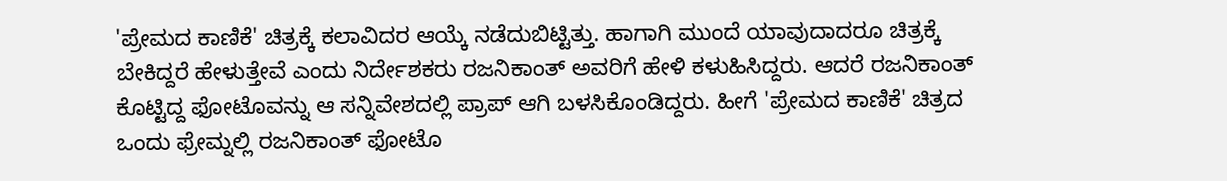'ಪ್ರೇಮದ ಕಾಣಿಕೆ' ಚಿತ್ರಕ್ಕೆ ಕಲಾವಿದರ ಆಯ್ಕೆ ನಡೆದುಬಿಟ್ಟಿತ್ತು. ಹಾಗಾಗಿ ಮುಂದೆ ಯಾವುದಾದರೂ ಚಿತ್ರಕ್ಕೆ ಬೇಕಿದ್ದರೆ ಹೇಳುತ್ತೇವೆ ಎಂದು ನಿರ್ದೇಶಕರು ರಜನಿಕಾಂತ್ ಅವರಿಗೆ ಹೇಳಿ ಕಳುಹಿಸಿದ್ದರು. ಆದರೆ ರಜನಿಕಾಂತ್ ಕೊಟ್ಟಿದ್ದ ಫೋಟೊವನ್ನು ಆ ಸನ್ನಿವೇಶದಲ್ಲಿ ಪ್ರಾಪ್ ಆಗಿ ಬಳಸಿಕೊಂಡಿದ್ದರು. ಹೀಗೆ 'ಪ್ರೇಮದ ಕಾಣಿಕೆ' ಚಿತ್ರದ ಒಂದು ಫ್ರೇಮ್ನಲ್ಲಿ ರಜನಿಕಾಂತ್ ಫೋಟೊ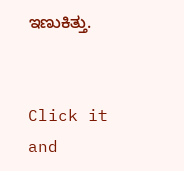ಇಣುಕಿತ್ತು.


Click it and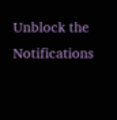Unblock the Notifications